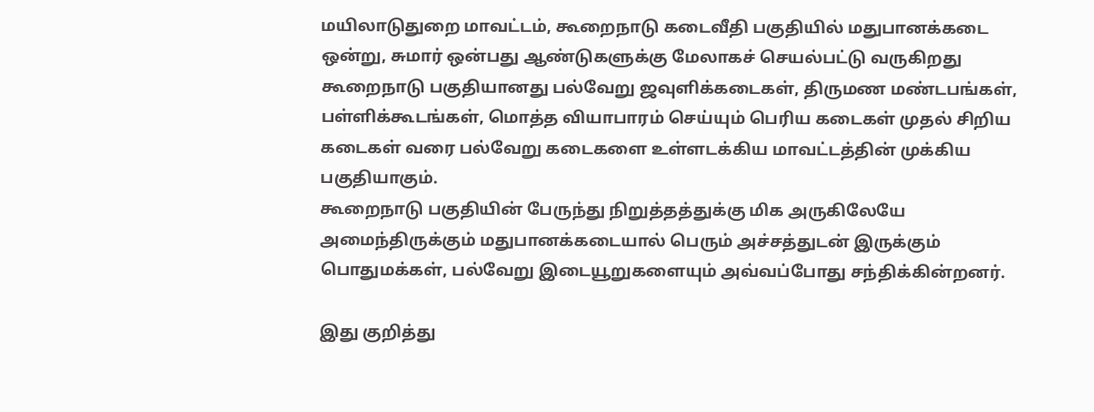மயிலாடுதுறை மாவட்டம், கூறைநாடு கடைவீதி பகுதியில் மதுபானக்கடை ஒன்று, சுமார் ஒன்பது ஆண்டுகளுக்கு மேலாகச் செயல்பட்டு வருகிறது
கூறைநாடு பகுதியானது பல்வேறு ஜவுளிக்கடைகள், திருமண மண்டபங்கள், பள்ளிக்கூடங்கள், மொத்த வியாபாரம் செய்யும் பெரிய கடைகள் முதல் சிறிய கடைகள் வரை பல்வேறு கடைகளை உள்ளடக்கிய மாவட்டத்தின் முக்கிய பகுதியாகும்.
கூறைநாடு பகுதியின் பேருந்து நிறுத்தத்துக்கு மிக அருகிலேயே அமைந்திருக்கும் மதுபானக்கடையால் பெரும் அச்சத்துடன் இருக்கும் பொதுமக்கள், பல்வேறு இடையூறுகளையும் அவ்வப்போது சந்திக்கின்றனர்.

இது குறித்து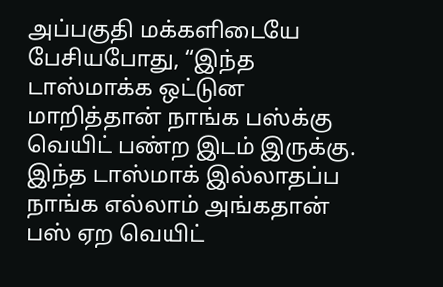அப்பகுதி மக்களிடையே பேசியபோது, “இந்த டாஸ்மாக்க ஒட்டுன மாறித்தான் நாங்க பஸ்க்கு வெயிட் பண்ற இடம் இருக்கு. இந்த டாஸ்மாக் இல்லாதப்ப நாங்க எல்லாம் அங்கதான் பஸ் ஏற வெயிட்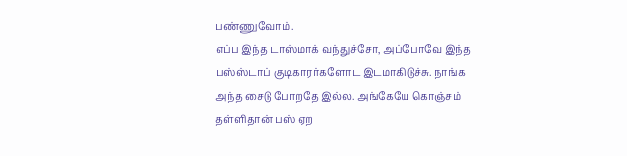பண்ணுவோம்.
எப்ப இந்த டாஸ்மாக் வந்துச்சோ, அப்போவே இந்த பஸ்ஸ்டாப் குடிகாரர்களோட இடமாகிடுச்சு. நாங்க அந்த சைடு போறதே இல்ல. அங்கேயே கொஞ்சம் தள்ளிதான் பஸ் ஏற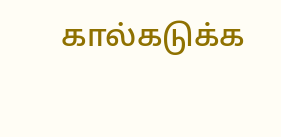கால்கடுக்க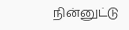நின்னுட்டு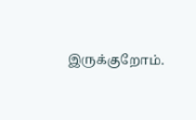இருக்குறோம்.